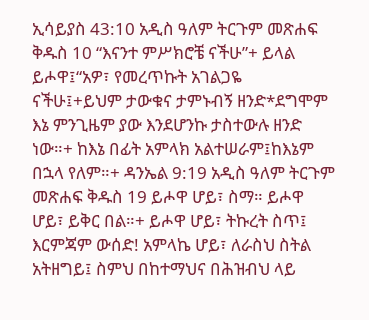ኢሳይያስ 43:10 አዲስ ዓለም ትርጉም መጽሐፍ ቅዱስ 10 “እናንተ ምሥክሮቼ ናችሁ”+ ይላል ይሖዋ፤“አዎ፣ የመረጥኩት አገልጋዬ ናችሁ፤+ይህም ታውቁና ታምኑብኝ ዘንድ*ደግሞም እኔ ምንጊዜም ያው እንደሆንኩ ታስተውሉ ዘንድ ነው።+ ከእኔ በፊት አምላክ አልተሠራም፤ከእኔም በኋላ የለም።+ ዳንኤል 9:19 አዲስ ዓለም ትርጉም መጽሐፍ ቅዱስ 19 ይሖዋ ሆይ፣ ስማ። ይሖዋ ሆይ፣ ይቅር በል።+ ይሖዋ ሆይ፣ ትኩረት ስጥ፤ እርምጃም ውሰድ! አምላኬ ሆይ፣ ለራስህ ስትል አትዘግይ፤ ስምህ በከተማህና በሕዝብህ ላይ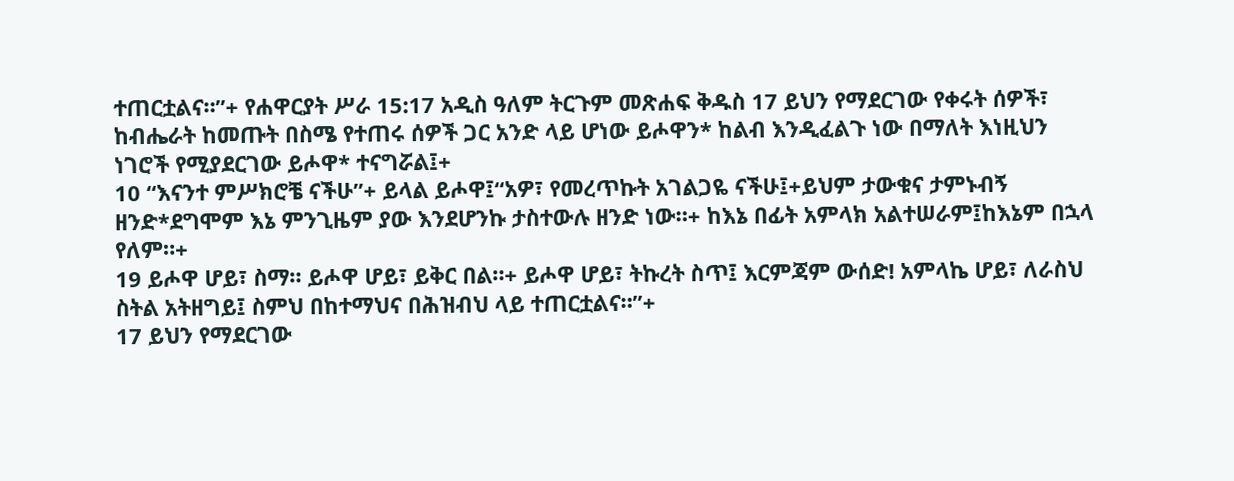ተጠርቷልና።”+ የሐዋርያት ሥራ 15:17 አዲስ ዓለም ትርጉም መጽሐፍ ቅዱስ 17 ይህን የማደርገው የቀሩት ሰዎች፣ ከብሔራት ከመጡት በስሜ የተጠሩ ሰዎች ጋር አንድ ላይ ሆነው ይሖዋን* ከልብ እንዲፈልጉ ነው በማለት እነዚህን ነገሮች የሚያደርገው ይሖዋ* ተናግሯል፤+
10 “እናንተ ምሥክሮቼ ናችሁ”+ ይላል ይሖዋ፤“አዎ፣ የመረጥኩት አገልጋዬ ናችሁ፤+ይህም ታውቁና ታምኑብኝ ዘንድ*ደግሞም እኔ ምንጊዜም ያው እንደሆንኩ ታስተውሉ ዘንድ ነው።+ ከእኔ በፊት አምላክ አልተሠራም፤ከእኔም በኋላ የለም።+
19 ይሖዋ ሆይ፣ ስማ። ይሖዋ ሆይ፣ ይቅር በል።+ ይሖዋ ሆይ፣ ትኩረት ስጥ፤ እርምጃም ውሰድ! አምላኬ ሆይ፣ ለራስህ ስትል አትዘግይ፤ ስምህ በከተማህና በሕዝብህ ላይ ተጠርቷልና።”+
17 ይህን የማደርገው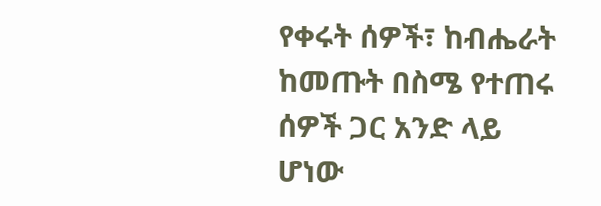የቀሩት ሰዎች፣ ከብሔራት ከመጡት በስሜ የተጠሩ ሰዎች ጋር አንድ ላይ ሆነው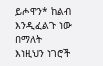ይሖዋን* ከልብ እንዲፈልጉ ነው በማለት እነዚህን ነገሮች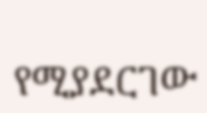የሚያደርገው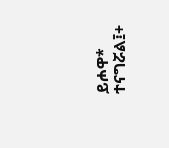ይሖዋ* ተናግሯል፤+